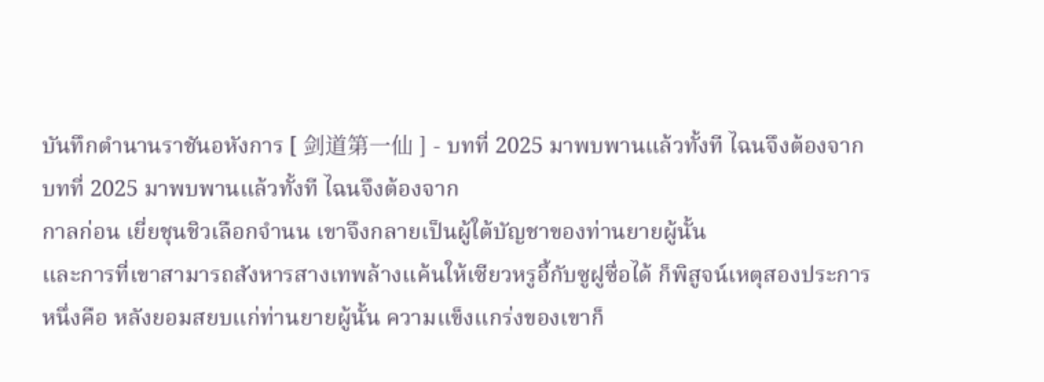บันทึกตำนานราชันอหังการ [ 剑道第一仙 ] - บทที่ 2025 มาพบพานแล้วทั้งที ไฉนจึงต้องจาก
บทที่ 2025 มาพบพานแล้วทั้งที ไฉนจึงต้องจาก
กาลก่อน เยี่ยชุนชิวเลือกจํานน เขาจึงกลายเป็นผู้ใต้บัญชาของท่านยายผู้นั้น
และการที่เขาสามารถสังหารสางเทพล้างแค้นให้เซียวหรูอี้กับซูฝูซื่อได้ ก็พิสูจน์เหตุสองประการ
หนึ่งคือ หลังยอมสยบแก่ท่านยายผู้นั้น ความแข็งแกร่งของเขาก็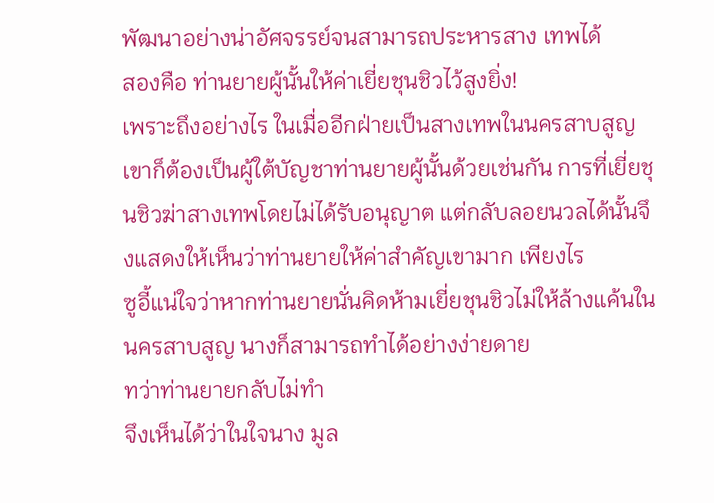พัฒนาอย่างน่าอัศจรรย์จนสามารถประหารสาง เทพได้
สองคือ ท่านยายผู้นั้นให้ค่าเยี่ยชุนชิวไว้สูงยิ่ง!
เพราะถึงอย่างไร ในเมื่ออีกฝ่ายเป็นสางเทพในนครสาบสูญ เขาก็ต้องเป็นผู้ใต้บัญชาท่านยายผู้นั้นด้วยเช่นกัน การที่เยี่ยชุนชิวฆ่าสางเทพโดยไม่ได้รับอนุญาต แต่กลับลอยนวลได้นั้นจึงแสดงให้เห็นว่าท่านยายให้ค่าสําคัญเขามาก เพียงไร
ซูอี้แน่ใจว่าหากท่านยายนั่นคิดห้ามเยี่ยชุนชิวไม่ให้ล้างแค้นในนครสาบสูญ นางก็สามารถทําได้อย่างง่ายดาย
ทว่าท่านยายกลับไม่ทํา
จึงเห็นได้ว่าในใจนาง มูล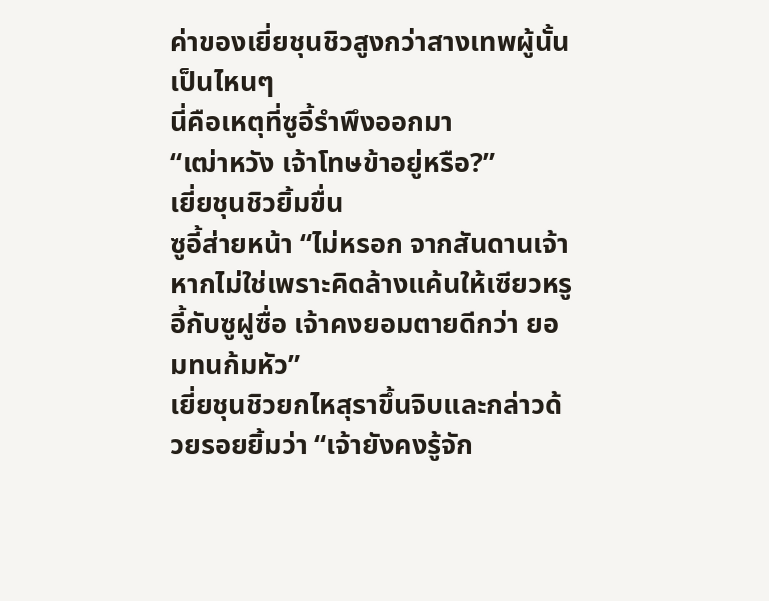ค่าของเยี่ยชุนชิวสูงกว่าสางเทพผู้นั้นเป็นไหนๆ
นี่คือเหตุที่ซูอี้รําพึงออกมา
“เฒ่าหวัง เจ้าโทษข้าอยู่หรือ?”
เยี่ยชุนชิวยิ้มขื่น
ซูอี้ส่ายหน้า “ไม่หรอก จากสันดานเจ้า หากไม่ใช่เพราะคิดล้างแค้นให้เซียวหรูอี้กับซูฝูซื่อ เจ้าคงยอมตายดีกว่า ยอมทนก้มหัว”
เยี่ยชุนชิวยกไหสุราขึ้นจิบและกล่าวด้วยรอยยิ้มว่า “เจ้ายังคงรู้จัก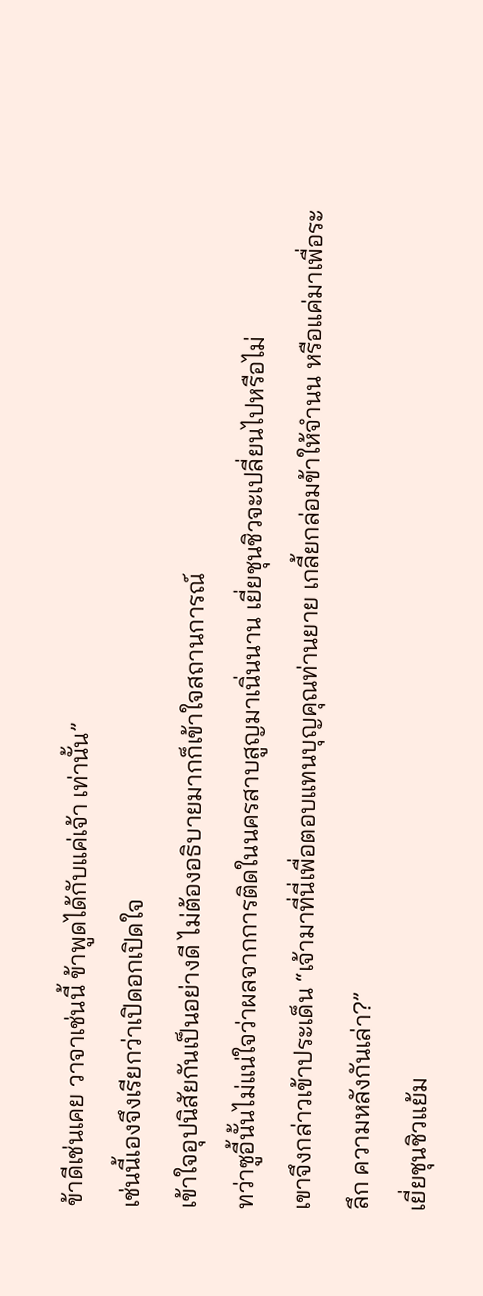ข้าดีเช่นเคย วาจาเช่นนี้ ข้าพูดได้กับแค่เจ้า เท่านั้น”
เช่นนี้เองจึงเรียกว่าเปิดอกเปิดใจ
เข้าใจอุปนิสัยกันเป็นอย่างดี ไม่ต้องอธิบายมากก็เข้าใจสถานการณ์
ทว่าซูอี้นั้นไม่แน่ใจว่าผลจากการติดในนครสาบสูญมาเนิ่นนาน เยี่ยชุนชิวจะเปลี่ยนไปหรือไม่
เขาจึงกล่าวเข้าประเด็น “เจ้ามาที่นี่เพื่อตอบแทนบุญคุณท่านยาย เกลี้ยกล่อมข้าให้จํานน หรือแค่มาเพื่อระลึก ความหลังกันเล่า?”
เยี่ยชุนชิวแย้ม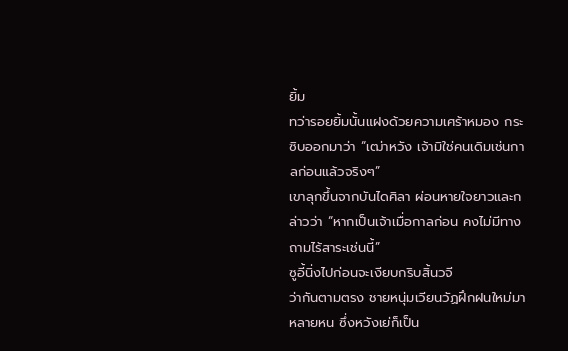ยิ้ม
ทว่ารอยยิ้มนั้นแฝงด้วยความเศร้าหมอง กระซิบออกมาว่า “เฒ่าหวัง เจ้ามิใช่คนเดิมเช่นกาลก่อนแล้วจริงๆ”
เขาลุกขึ้นจากบันไดศิลา ผ่อนหายใจยาวและกล่าวว่า “หากเป็นเจ้าเมื่อกาลก่อน คงไม่มีทางถามไร้สาระเช่นนี้”
ซูอี้นิ่งไปก่อนจะเงียบกริบสิ้นวจี
ว่ากันตามตรง ชายหนุ่มเวียนวัฏฝึกฝนใหม่มาหลายหน ซึ่งหวังเย่ก็เป็น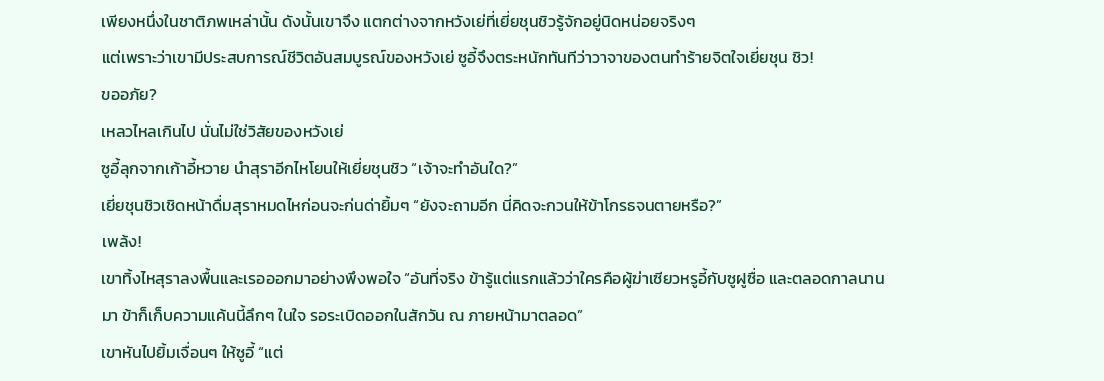เพียงหนึ่งในชาติภพเหล่านั้น ดังนั้นเขาจึง แตกต่างจากหวังเย่ที่เยี่ยชุนชิวรู้จักอยู่นิดหน่อยจริงๆ
แต่เพราะว่าเขามีประสบการณ์ชีวิตอันสมบูรณ์ของหวังเย่ ซูอี้จึงตระหนักทันทีว่าวาจาของตนทําร้ายจิตใจเยี่ยชุน ชิว!
ขออภัย?
เหลวไหลเกินไป นั่นไม่ใช่วิสัยของหวังเย่
ซูอี้ลุกจากเก้าอี้หวาย นําสุราอีกไหโยนให้เยี่ยชุนชิว “เจ้าจะทําอันใด?”
เยี่ยชุนชิวเชิดหน้าดื่มสุราหมดไหก่อนจะก่นด่ายิ้มๆ “ยังจะถามอีก นี่คิดจะกวนให้ข้าโกรธจนตายหรือ?”
เพล้ง!
เขาทิ้งไหสุราลงพื้นและเรอออกมาอย่างพึงพอใจ “อันที่จริง ข้ารู้แต่แรกแล้วว่าใครคือผู้ฆ่าเซียวหรูอี้กับซูฝูซื่อ และตลอดกาลนานมา ข้าก็เก็บความแค้นนี้ลึกๆ ในใจ รอระเบิดออกในสักวัน ณ ภายหน้ามาตลอด”
เขาหันไปยิ้มเจื่อนๆ ให้ซูอี้ “แต่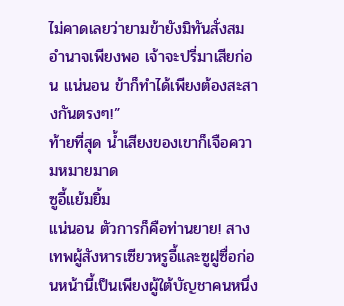ไม่คาดเลยว่ายามข้ายังมิทันสั่งสมอํานาจเพียงพอ เจ้าจะปรี่มาเสียก่อน แน่นอน ข้าก็ทําได้เพียงต้องสะสางกันตรงๆ!”
ท้ายที่สุด นํ้าเสียงของเขาก็เจือความหมายมาด
ซูอี้แย้มยิ้ม
แน่นอน ตัวการก็คือท่านยาย! สางเทพผู้สังหารเซียวหรูอี้และซูฝูซื่อก่อนหน้านี้เป็นเพียงผู้ใต้บัญชาคนหนึ่ง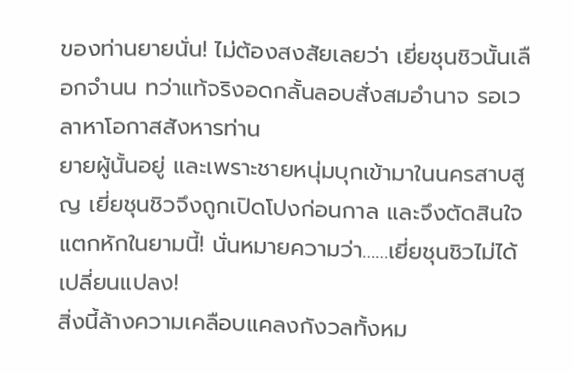ของท่านยายนั่น! ไม่ต้องสงสัยเลยว่า เยี่ยชุนชิวนั้นเลือกจํานน ทว่าแท้จริงอดกลั้นลอบสั่งสมอํานาจ รอเวลาหาโอกาสสังหารท่าน
ยายผู้นั้นอยู่ และเพราะชายหนุ่มบุกเข้ามาในนครสาบสูญ เยี่ยชุนชิวจึงถูกเปิดโปงก่อนกาล และจึงตัดสินใจแตกหักในยามนี้! นั่นหมายความว่า……เยี่ยชุนชิวไม่ได้เปลี่ยนแปลง!
สิ่งนี้ล้างความเคลือบแคลงกังวลทั้งหม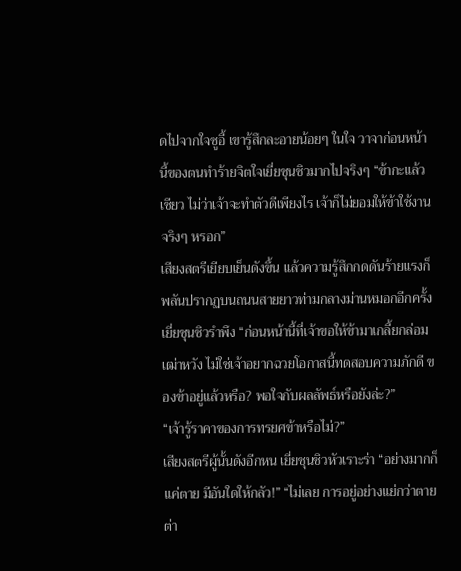ดไปจากใจซูอี้ เขารู้สึกละอายน้อยๆ ในใจ วาจาก่อนหน้านี้ของตนทําร้ายจิตใจเยี่ยชุนชิวมากไปจริงๆ “ข้ากะแล้วเชียว ไม่ว่าเจ้าจะทําตัวดีเพียงไร เจ้าก็ไม่ยอมให้ข้าใช้งานจริงๆ หรอก”
เสียงสตรีเยียบเย็นดังขึ้น แล้วความรู้สึกกดดันร้ายแรงก็พลันปรากฏบนถนนสายยาวท่ามกลางม่านหมอกอีกครั้ง
เยี่ยชุนชิวรําพึง “ก่อนหน้านี้ที่เจ้าขอให้ข้ามาเกลี้ยกล่อมเฒ่าหวัง ไม่ใช่เจ้าอยากฉวยโอกาสนี้ทดสอบความภักดี ของข้าอยู่แล้วหรือ? พอใจกับผลลัพธ์หรือยังล่ะ?”
“เจ้ารู้ราคาของการทรยศข้าหรือไม่?”
เสียงสตรีผู้นั้นดังอีกหน เยี่ยชุนชิวหัวเราะร่า “อย่างมากก็แค่ตาย มีอันใดให้กลัว!” “ไม่เลย การอยู่อย่างแย่กว่าตายต่า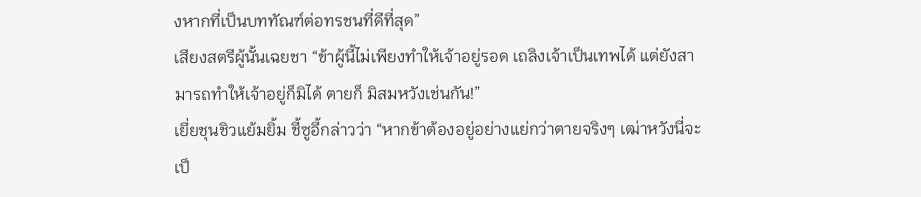งหากที่เป็นบททัณฑ์ต่อทรชนที่ดีที่สุด”
เสียงสตรีผู้นั้นเฉยชา “ข้าผู้นี้ไม่เพียงทําให้เจ้าอยู่รอด เถลิงเจ้าเป็นเทพได้ แต่ยังสามารถทําให้เจ้าอยู่ก็มิได้ ตายก็ มิสมหวังเช่นกัน!”
เยี่ยชุนชิวแย้มยิ้ม ชี้ซูอี้กล่าวว่า “หากข้าต้องอยู่อย่างแย่กว่าตายจริงๆ เฒ่าหวังนี่จะเป็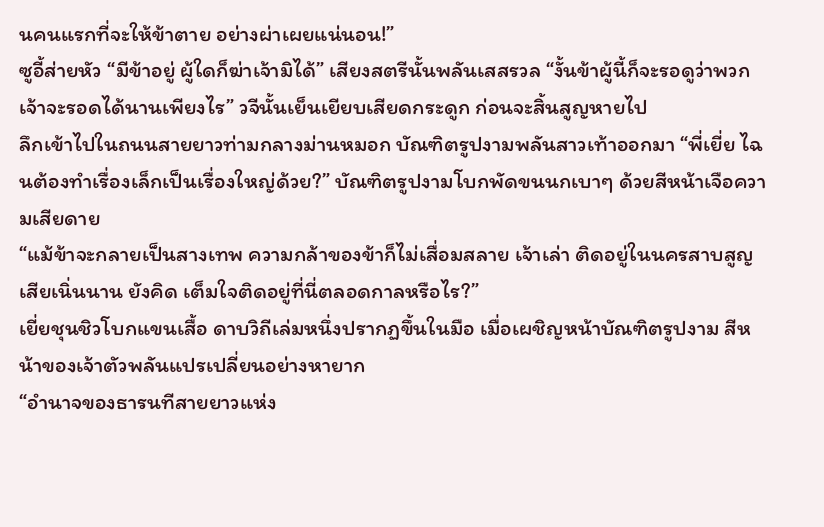นคนแรกที่จะให้ข้าตาย อย่างผ่าเผยแน่นอน!”
ซูอี้ส่ายหัว “มีข้าอยู่ ผู้ใดก็ฆ่าเจ้ามิได้” เสียงสตรีนั้นพลันเสสรวล “งั้นข้าผู้นี้ก็จะรอดูว่าพวกเจ้าจะรอดได้นานเพียงไร” วจีนั้นเย็นเยียบเสียดกระดูก ก่อนจะสิ้นสูญหายไป
ลึกเข้าไปในถนนสายยาวท่ามกลางม่านหมอก บัณฑิตรูปงามพลันสาวเท้าออกมา “พี่เยี่ย ไฉนต้องทําเรื่องเล็กเป็นเรื่องใหญ่ด้วย?” บัณฑิตรูปงามโบกพัดขนนกเบาๆ ด้วยสีหน้าเจือความเสียดาย
“แม้ข้าจะกลายเป็นสางเทพ ความกล้าของข้าก็ไม่เสื่อมสลาย เจ้าเล่า ติดอยู่ในนครสาบสูญเสียเนิ่นนาน ยังคิด เต็มใจติดอยู่ที่นี่ตลอดกาลหรือไร?”
เยี่ยชุนชิวโบกแขนเสื้อ ดาบวิถีเล่มหนึ่งปรากฏขึ้นในมือ เมื่อเผชิญหน้าบัณฑิตรูปงาม สีหน้าของเจ้าตัวพลันแปรเปลี่ยนอย่างหายาก
“อํานาจของธารนทีสายยาวแห่ง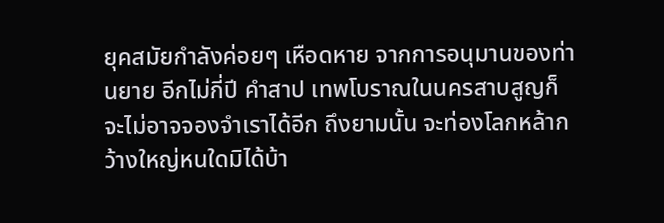ยุคสมัยกําลังค่อยๆ เหือดหาย จากการอนุมานของท่านยาย อีกไม่กี่ปี คําสาป เทพโบราณในนครสาบสูญก็จะไม่อาจจองจําเราได้อีก ถึงยามนั้น จะท่องโลกหล้ากว้างใหญ่หนใดมิได้บ้า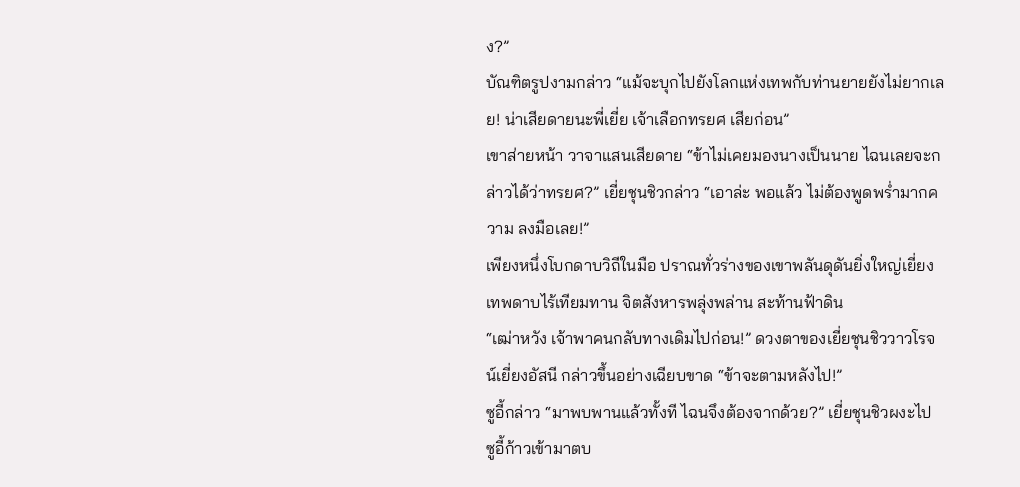ง?”
บัณฑิตรูปงามกล่าว “แม้จะบุกไปยังโลกแห่งเทพกับท่านยายยังไม่ยากเลย! น่าเสียดายนะพี่เยี่ย เจ้าเลือกทรยศ เสียก่อน”
เขาส่ายหน้า วาจาแสนเสียดาย “ข้าไม่เคยมองนางเป็นนาย ไฉนเลยจะกล่าวได้ว่าทรยศ?” เยี่ยชุนชิวกล่าว “เอาล่ะ พอแล้ว ไม่ต้องพูดพรํ่ามากความ ลงมือเลย!”
เพียงหนึ่งโบกดาบวิถีในมือ ปราณทั่วร่างของเขาพลันดุดันยิ่งใหญ่เยี่ยงเทพดาบไร้เทียมทาน จิตสังหารพลุ่งพล่าน สะท้านฟ้าดิน
“เฒ่าหวัง เจ้าพาคนกลับทางเดิมไปก่อน!” ดวงตาของเยี่ยชุนชิววาวโรจน์เยี่ยงอัสนี กล่าวขึ้นอย่างเฉียบขาด “ข้าจะตามหลังไป!”
ซูอี้กล่าว “มาพบพานแล้วทั้งที ไฉนจึงต้องจากด้วย?” เยี่ยชุนชิวผงะไป
ซูอี้ก้าวเข้ามาตบ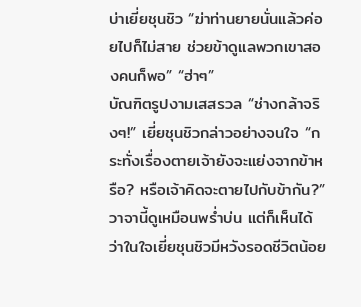บ่าเยี่ยชุนชิว “ฆ่าท่านยายนั่นแล้วค่อยไปก็ไม่สาย ช่วยข้าดูแลพวกเขาสองคนก็พอ” “ฮ่าๆ”
บัณฑิตรูปงามเสสรวล “ช่างกล้าจริงๆ!” เยี่ยชุนชิวกล่าวอย่างจนใจ “กระทั่งเรื่องตายเจ้ายังจะแย่งจากข้าหรือ? หรือเจ้าคิดจะตายไปกับข้ากัน?” วาจานี้ดูเหมือนพรํ่าบ่น แต่ก็เห็นได้ว่าในใจเยี่ยชุนชิวมีหวังรอดชีวิตน้อย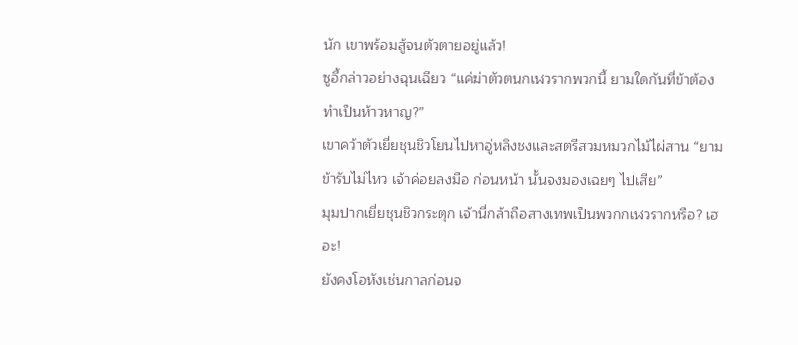นัก เขาพร้อมสู้จนตัวตายอยู่แล้ว!
ซูอี้กล่าวอย่างฉุนเฉียว “แค่ฆ่าตัวตนกเฬวรากพวกนี้ ยามใดกันที่ข้าต้องทําเป็นห้าวหาญ?”
เขาคว้าตัวเยี่ยชุนชิวโยนไปหาอู่หลิงชงและสตรีสวมหมวกไม้ไผ่สาน “ยามข้ารับไม่ไหว เจ้าค่อยลงมือ ก่อนหน้า นั้นจงมองเฉยๆ ไปเสีย”
มุมปากเยี่ยชุนชิวกระตุก เจ้านี่กล้าถือสางเทพเป็นพวกกเฬวรากหรือ? เฮอะ!
ยังคงโอหังเช่นกาลก่อนจ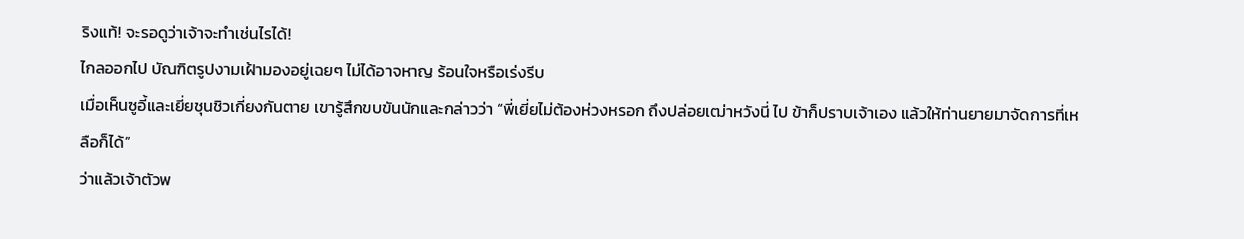ริงแท้! จะรอดูว่าเจ้าจะทําเช่นไรได้!
ไกลออกไป บัณฑิตรูปงามเฝ้ามองอยู่เฉยๆ ไม่ได้อาจหาญ ร้อนใจหรือเร่งรีบ
เมื่อเห็นซูอี้และเยี่ยชุนชิวเกี่ยงกันตาย เขารู้สึกขบขันนักและกล่าวว่า “พี่เยี่ยไม่ต้องห่วงหรอก ถึงปล่อยเฒ่าหวังนี่ ไป ข้าก็ปราบเจ้าเอง แล้วให้ท่านยายมาจัดการที่เหลือก็ได้”
ว่าแล้วเจ้าตัวพ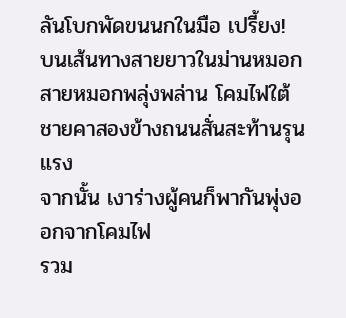ลันโบกพัดขนนกในมือ เปรี้ยง!
บนเส้นทางสายยาวในม่านหมอก สายหมอกพลุ่งพล่าน โคมไฟใต้ชายคาสองข้างถนนสั่นสะท้านรุนแรง
จากนั้น เงาร่างผู้คนก็พากันพุ่งออกจากโคมไฟ
รวม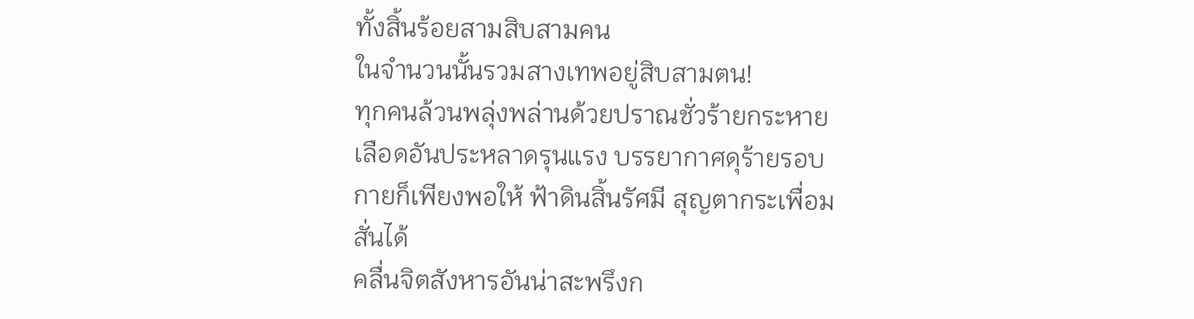ทั้งสิ้นร้อยสามสิบสามคน
ในจํานวนนั้นรวมสางเทพอยู่สิบสามตน!
ทุกคนล้วนพลุ่งพล่านด้วยปราณชั่วร้ายกระหายเลือดอันประหลาดรุนแรง บรรยากาศดุร้ายรอบกายก็เพียงพอให้ ฟ้าดินสิ้นรัศมี สุญตากระเพื่อมสั่นได้
คลื่นจิตสังหารอันน่าสะพรึงก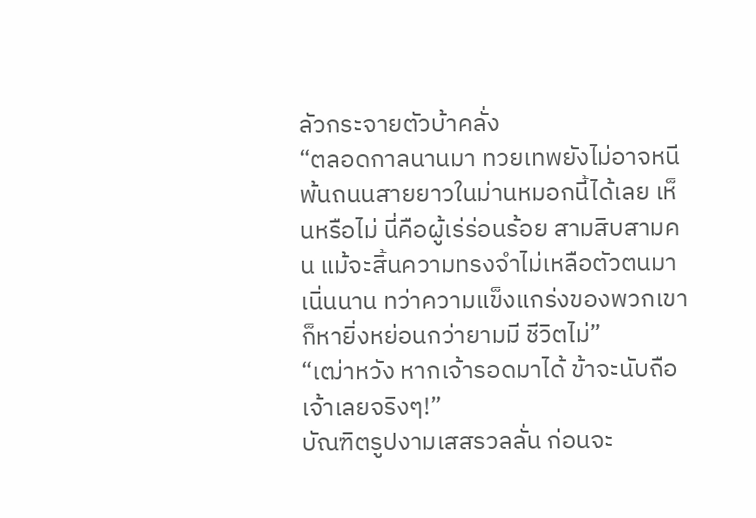ลัวกระจายตัวบ้าคลั่ง
“ตลอดกาลนานมา ทวยเทพยังไม่อาจหนีพ้นถนนสายยาวในม่านหมอกนี้ได้เลย เห็นหรือไม่ นี่คือผู้เร่ร่อนร้อย สามสิบสามคน แม้จะสิ้นความทรงจําไม่เหลือตัวตนมาเนิ่นนาน ทว่าความแข็งแกร่งของพวกเขาก็หายิ่งหย่อนกว่ายามมี ชีวิตไม่”
“เฒ่าหวัง หากเจ้ารอดมาได้ ข้าจะนับถือเจ้าเลยจริงๆ!”
บัณฑิตรูปงามเสสรวลลั่น ก่อนจะ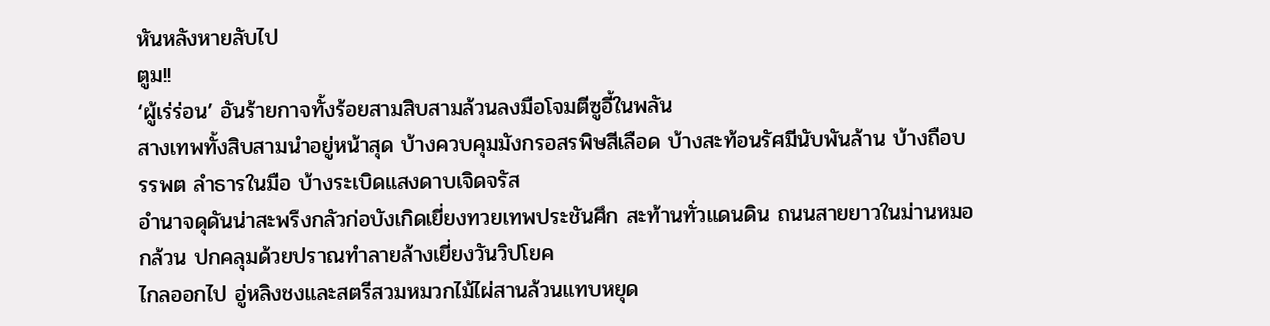หันหลังหายลับไป
ตูม!!
‘ผู้เร่ร่อน’ อันร้ายกาจทั้งร้อยสามสิบสามล้วนลงมือโจมตีซูอี้ในพลัน
สางเทพทั้งสิบสามนําอยู่หน้าสุด บ้างควบคุมมังกรอสรพิษสีเลือด บ้างสะท้อนรัศมีนับพันล้าน บ้างถือบรรพต ลําธารในมือ บ้างระเบิดแสงดาบเจิดจรัส
อํานาจดุดันน่าสะพรึงกลัวก่อบังเกิดเยี่ยงทวยเทพประชันศึก สะท้านทั่วแดนดิน ถนนสายยาวในม่านหมอกล้วน ปกคลุมด้วยปราณทําลายล้างเยี่ยงวันวิปโยค
ไกลออกไป อู่หลิงชงและสตรีสวมหมวกไม้ไผ่สานล้วนแทบหยุด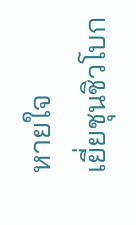หายใจ
เยี่ยชุนชิวโบก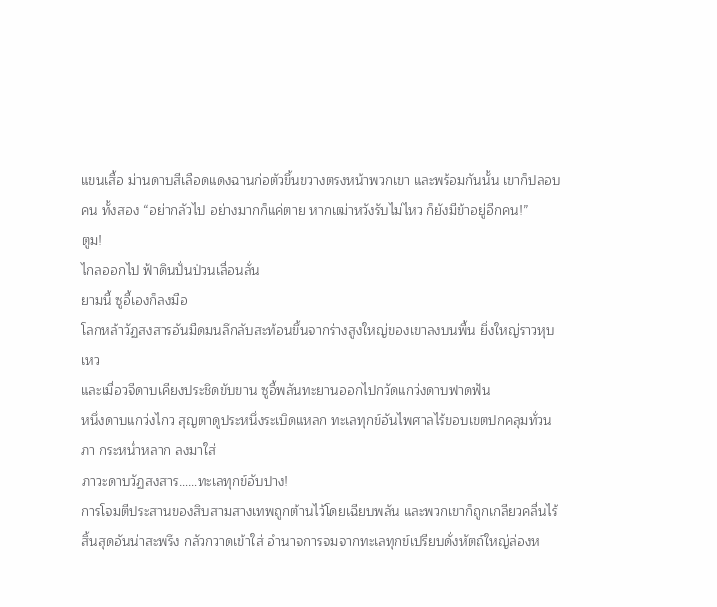แขนเสื้อ ม่านดาบสีเลือดแดงฉานก่อตัวขึ้นขวางตรงหน้าพวกเขา และพร้อมกันนั้น เขาก็ปลอบคน ทั้งสอง “อย่ากลัวไป อย่างมากก็แค่ตาย หากเฒ่าหวังรับไม่ไหว ก็ยังมีข้าอยู่อีกคน!”
ตูม!
ไกลออกไป ฟ้าดินปั่นป่วนเลื่อนลั่น
ยามนี้ ซูอี้เองก็ลงมือ
โลกหล้าวัฏสงสารอันมืดมนลึกลับสะท้อนขึ้นจากร่างสูงใหญ่ของเขาลงบนพื้น ยิ่งใหญ่ราวหุบเหว
และเมื่อวจีดาบเคียงประชิดขับขาน ซูอี้พลันทะยานออกไปกวัดแกว่งดาบฟาดฟัน
หนึ่งดาบแกว่งไกว สุญตาดูประหนึ่งระเบิดแหลก ทะเลทุกข์อันไพศาลไร้ขอบเขตปกคลุมทั่วนภา กระหนํ่าหลาก ลงมาใส่
ภาวะดาบวัฏสงสาร……ทะเลทุกข์อับปาง!
การโจมตีประสานของสิบสามสางเทพถูกต้านไว้โดยเฉียบพลัน และพวกเขาก็ถูกเกลียวคลื่นไร้สิ้นสุดอันน่าสะพรึง กลัวกวาดเข้าใส่ อํานาจการจมจากทะเลทุกข์เปรียบดั่งหัตถ์ใหญ่ล่องห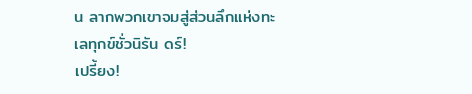น ลากพวกเขาจมสู่ส่วนลึกแห่งทะเลทุกข์ชั่วนิรัน ดร์!
เปรี้ยง!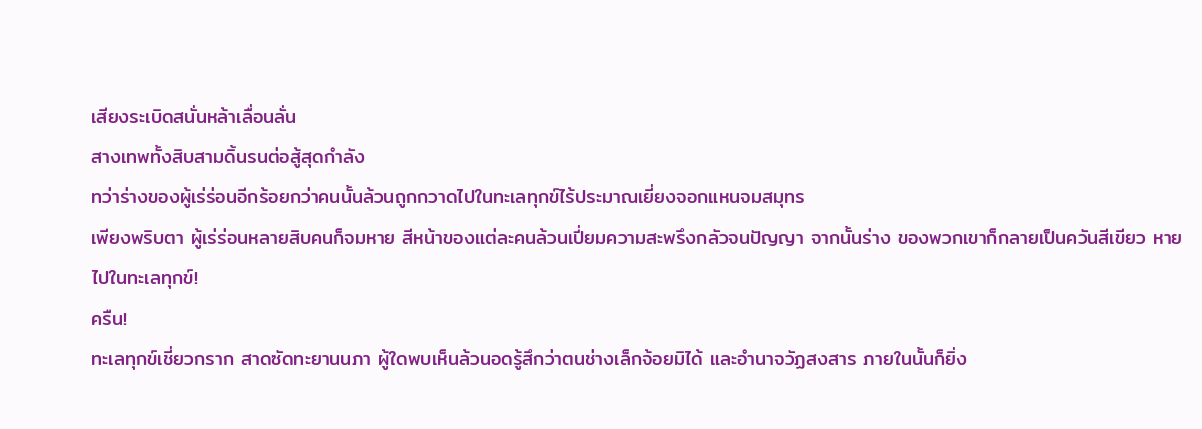เสียงระเบิดสนั่นหล้าเลื่อนลั่น
สางเทพทั้งสิบสามดิ้นรนต่อสู้สุดกําลัง
ทว่าร่างของผู้เร่ร่อนอีกร้อยกว่าคนนั้นล้วนถูกกวาดไปในทะเลทุกข์ไร้ประมาณเยี่ยงจอกแหนจมสมุทร
เพียงพริบตา ผู้เร่ร่อนหลายสิบคนก็จมหาย สีหน้าของแต่ละคนล้วนเปี่ยมความสะพรึงกลัวจนปัญญา จากนั้นร่าง ของพวกเขาก็กลายเป็นควันสีเขียว หายไปในทะเลทุกข์!
ครืน!
ทะเลทุกข์เชี่ยวกราก สาดซัดทะยานนภา ผู้ใดพบเห็นล้วนอดรู้สึกว่าตนช่างเล็กจ้อยมิได้ และอํานาจวัฏสงสาร ภายในนั้นก็ยิ่ง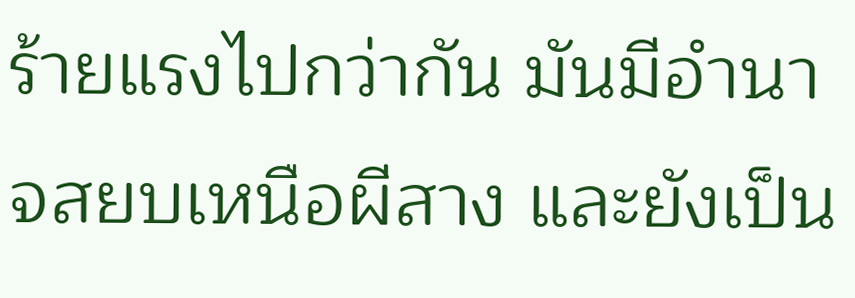ร้ายแรงไปกว่ากัน มันมีอํานาจสยบเหนือผีสาง และยังเป็น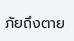ภัยถึงตาย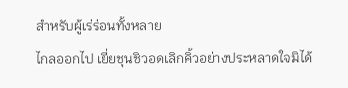สําหรับผู้เร่ร่อนทั้งหลาย
ไกลออกไป เยี่ยชุนชิวอดเลิกคิ้วอย่างประหลาดใจมิได้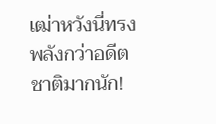เฒ่าหวังนี่ทรงพลังกว่าอดีตชาติมากนัก!